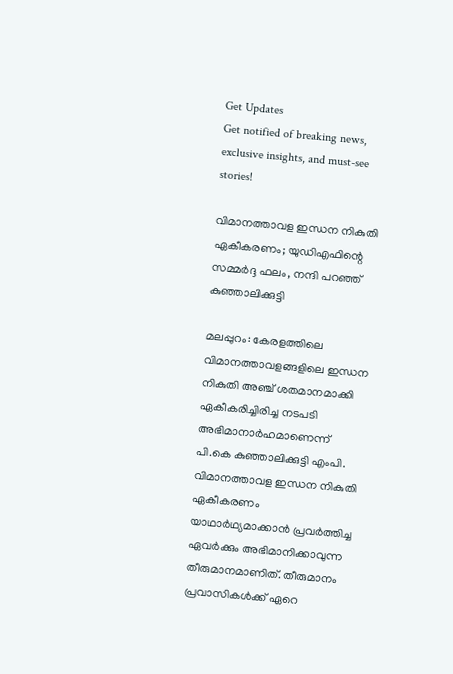Get Updates
Get notified of breaking news, exclusive insights, and must-see stories!

വിമാനത്താവള ഇന്ധന നികുതി ഏകീകരണം; യുഡിഎഫിന്റെ സമ്മർദ്ദ ഫലം, നന്ദി പറഞ്ഞ് കുഞ്ഞാലിക്കുട്ടി

മലപ്പുറം: കേരളത്തിലെ വിമാനത്താവളങ്ങളിലെ ഇന്ധന നികുതി അഞ്ച് ശതമാനമാക്കി ഏകീകരിച്ചിരിച്ച നടപടി അഭിമാനാര്‍ഹമാണെന്ന് പി.കെ കുഞ്ഞാലിക്കുട്ടി എംപി. വിമാനത്താവള ഇന്ധന നികുതി ഏകീകരണം യാഥാര്‍ഥ്യമാക്കാന്‍ പ്രവര്‍ത്തിച്ച ഏവര്‍ക്കും അഭിമാനിക്കാവുന്ന തീരുമാനമാണിത്. തീരുമാനം പ്രവാസികള്‍ക്ക് ഏറെ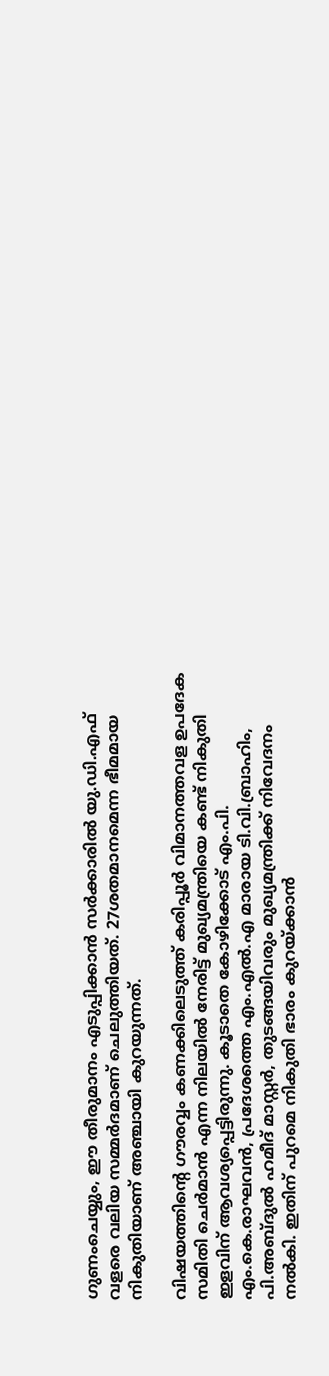ഗുണംചെയ്യും, ഈ തീരുമാനം എടുപ്പിക്കാന്‍ സര്‍ക്കാരില്‍ യു.ഡി.എഫ് വളരെ വലിയ സമ്മര്‍ദമാണ് ചെലുത്തിയത്. 27ശതമാനമെന്ന ഭീമമായ നികുതിയാണ് അഞ്ചായി കുറയുന്നത്.

വിഷയത്തിന്റെ ഗൗരവ്വം കണക്കിലെടുത്ത് കരിപ്പൂര്‍ വിമാനത്തവള ഉപദേക സമിതി ചെര്‍മാന്‍ എന്ന നിലയില്‍ നേരിട്ട് മുഖ്യമന്ത്രിയെ കണ്ട് നികുതി ഇളവിന് ആവശ്യപ്പെട്ടിരുന്നു. കൂടാതെ കോഴിക്കോട് എം.പി. എം.കെ.രാഘവന്‍, പ്രദേശത്തെ എം.എല്‍.എ മാരായ ടി.വി.ബ്രാഹിം, പി.അബ്ദുല്‍ ഹമീദ് മാസ്റ്റര്‍, തുടങ്ങയിവരും മുഖ്യമന്ത്രിക്ക് നിവേദനം നല്‍കി. ഇതിന് പുറമെ നികുതി ഭാരം കുറയ്ക്കാന്‍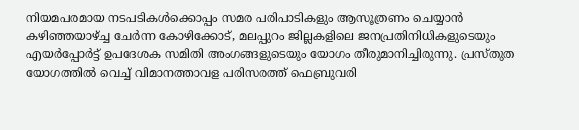നിയമപരമായ നടപടികള്‍ക്കൊപ്പം സമര പരിപാടികളും ആസൂത്രണം ചെയ്യാന്‍ കഴിഞ്ഞയാഴ്ച്ച ചേര്‍ന്ന കോഴിക്കോട്, മലപ്പുറം ജില്ലകളിലെ ജനപ്രതിനിധികളുടെയും എയര്‍പ്പോര്‍ട്ട് ഉപദേശക സമിതി അംഗങ്ങളുടെയും യോഗം തീരുമാനിച്ചിരുന്നു. പ്രസ്തുത യോഗത്തില്‍ വെച്ച് വിമാനത്താവള പരിസരത്ത് ഫെബ്രുവരി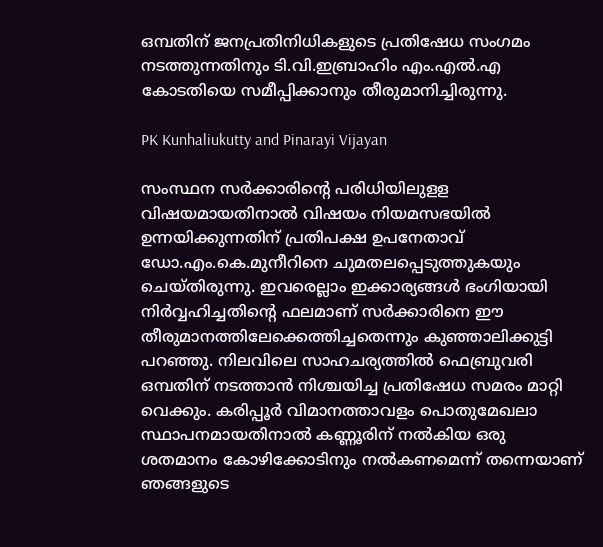ഒമ്പതിന് ജനപ്രതിനിധികളുടെ പ്രതിഷേധ സംഗമം നടത്തുന്നതിനും ടി.വി.ഇബ്രാഹിം എം.എല്‍.എ കോടതിയെ സമീപ്പിക്കാനും തീരുമാനിച്ചിരുന്നു.

PK Kunhaliukutty and Pinarayi Vijayan

സംസ്ഥന സര്‍ക്കാരിന്റെ പരിധിയിലുളള വിഷയമായതിനാല്‍ വിഷയം നിയമസഭയില്‍ ഉന്നയിക്കുന്നതിന് പ്രതിപക്ഷ ഉപനേതാവ് ഡോ.എം.കെ.മുനീറിനെ ചുമതലപ്പെടുത്തുകയും ചെയ്തിരുന്നു. ഇവരെല്ലാം ഇക്കാര്യങ്ങള്‍ ഭംഗിയായി നിര്‍വ്വഹിച്ചതിന്റെ ഫലമാണ് സര്‍ക്കാരിനെ ഈ തീരുമാനത്തിലേക്കെത്തിച്ചതെന്നും കുഞ്ഞാലിക്കുട്ടി പറഞ്ഞു. നിലവിലെ സാഹചര്യത്തില്‍ ഫെബ്രുവരി ഒമ്പതിന് നടത്താന്‍ നിശ്ചയിച്ച പ്രതിഷേധ സമരം മാറ്റി വെക്കും. കരിപ്പൂര്‍ വിമാനത്താവളം പൊതുമേഖലാ സ്ഥാപനമായതിനാല്‍ കണ്ണൂരിന് നല്‍കിയ ഒരു ശതമാനം കോഴിക്കോടിനും നല്‍കണമെന്ന് തന്നെയാണ് ഞങ്ങളുടെ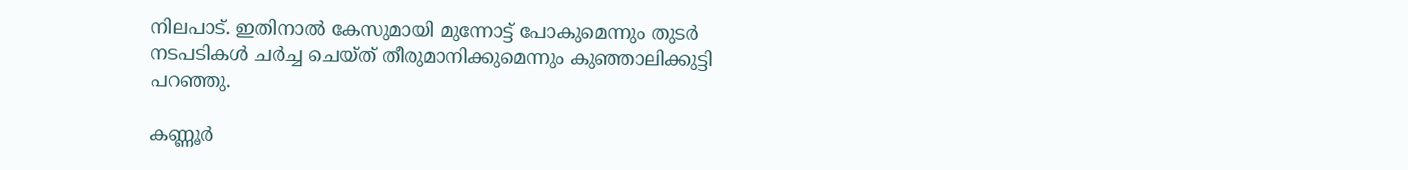നിലപാട്. ഇതിനാല്‍ കേസുമായി മുന്നോട്ട് പോകുമെന്നും തുടര്‍ നടപടികള്‍ ചര്‍ച്ച ചെയ്ത് തീരുമാനിക്കുമെന്നും കുഞ്ഞാലിക്കുട്ടി പറഞ്ഞു.

കണ്ണൂര്‍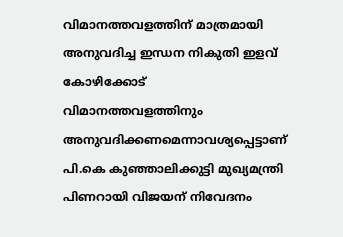വിമാനത്തവളത്തിന് മാത്രമായി അനുവദിച്ച ഇന്ധന നികുതി ഇളവ് കോഴിക്കോട് വിമാനത്തവളത്തിനും അനുവദിക്കണമെന്നാവശ്യപ്പെട്ടാണ് പി.കെ കുഞ്ഞാലിക്കുട്ടി മുഖ്യമന്ത്രി പിണറായി വിജയന് നിവേദനം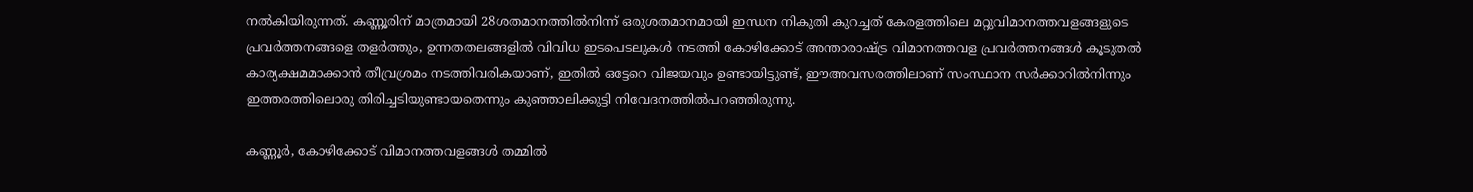നല്‍കിയിരുന്നത്. കണ്ണൂരിന് മാത്രമായി 28ശതമാനത്തില്‍നിന്ന് ഒരുശതമാനമായി ഇന്ധന നികുതി കുറച്ചത് കേരളത്തിലെ മറ്റുവിമാനത്തവളങ്ങളുടെ പ്രവര്‍ത്തനങ്ങളെ തളര്‍ത്തും, ഉന്നതതലങ്ങളില്‍ വിവിധ ഇടപെടലുകള്‍ നടത്തി കോഴിക്കോട് അന്താരാഷ്ട്ര വിമാനത്തവള പ്രവര്‍ത്തനങ്ങള്‍ കൂടുതല്‍ കാര്യക്ഷമമാക്കാന്‍ തീവ്രശ്രമം നടത്തിവരികയാണ്, ഇതില്‍ ഒട്ടേറെ വിജയവും ഉണ്ടായിട്ടുണ്ട്, ഈഅവസരത്തിലാണ് സംസ്ഥാന സര്‍ക്കാറില്‍നിന്നും ഇത്തരത്തിലൊരു തിരിച്ചടിയുണ്ടായതെന്നും കുഞ്ഞാലിക്കുട്ടി നിവേദനത്തില്‍പറഞ്ഞിരുന്നു.

കണ്ണൂര്‍, കോഴിക്കോട് വിമാനത്തവളങ്ങള്‍ തമ്മില്‍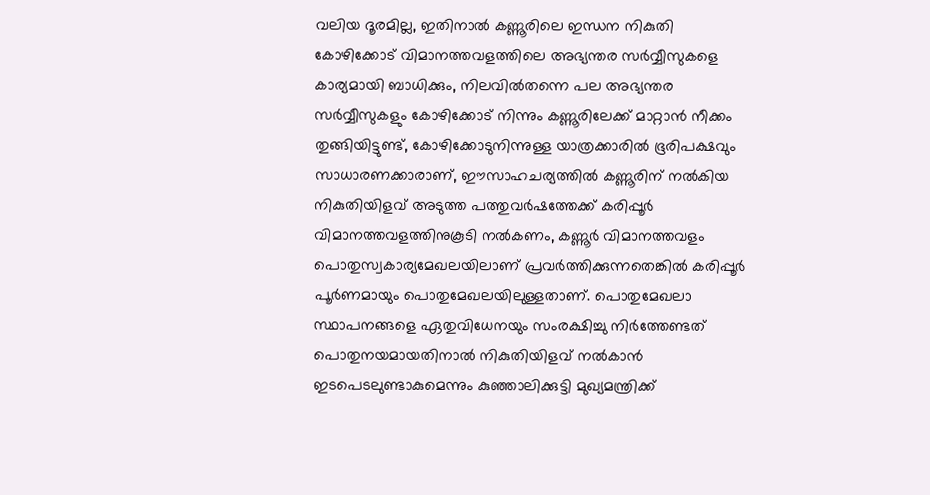വലിയ ദൂരമില്ല, ഇതിനാല്‍ കണ്ണൂരിലെ ഇന്ധന നികുതി കോഴിക്കോട് വിമാനത്തവളത്തിലെ അഭ്യന്തര സര്‍വ്വീസുകളെ കാര്യമായി ബാധിക്കും, നിലവില്‍തന്നെ പല അഭ്യന്തര സര്‍വ്വീസുകളും കോഴിക്കോട് നിന്നും കണ്ണൂരിലേക്ക് മാറ്റാന്‍ നീക്കം തുങ്ങിയിട്ടുണ്ട്, കോഴിക്കോടുനിന്നുള്ള യാത്രക്കാരില്‍ ഭൂരിപക്ഷവും സാധാരണക്കാരാണ്, ഈസാഹചര്യത്തില്‍ കണ്ണൂരിന് നല്‍കിയ നികുതിയിളവ് അടുത്ത പത്തുവര്‍ഷത്തേക്ക് കരിപ്പൂര്‍ വിമാനത്തവളത്തിനുകൂടി നല്‍കണം, കണ്ണൂര്‍ വിമാനത്തവളം പൊതുസ്വകാര്യമേഖലയിലാണ് പ്രവര്‍ത്തിക്കുന്നതെങ്കില്‍ കരിപ്പൂര്‍ പൂര്‍ണമായും പൊതുമേഖലയിലുള്ളതാണ്. പൊതുമേഖലാ സ്ഥാപനങ്ങളെ ഏതുവിധേനയും സംരക്ഷിച്ചു നിര്‍ത്തേണ്ടത് പൊതുനയമായതിനാല്‍ നികുതിയിളവ് നല്‍കാന്‍ ഇടപെടലുണ്ടാകുമെന്നും കുഞ്ഞാലിക്കുട്ടി മുഖ്യമന്ത്രിക്ക്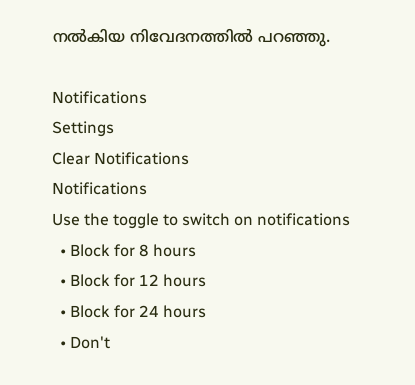നല്‍കിയ നിവേദനത്തില്‍ പറഞ്ഞു.

Notifications
Settings
Clear Notifications
Notifications
Use the toggle to switch on notifications
  • Block for 8 hours
  • Block for 12 hours
  • Block for 24 hours
  • Don't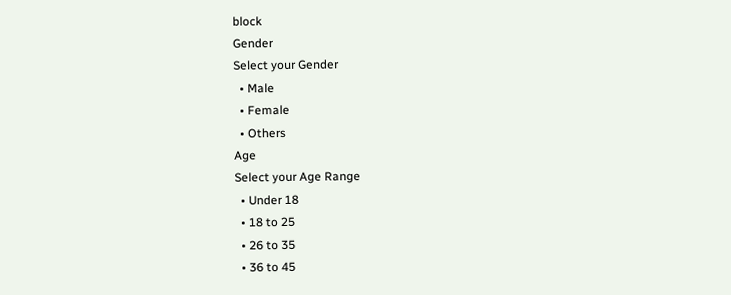block
Gender
Select your Gender
  • Male
  • Female
  • Others
Age
Select your Age Range
  • Under 18
  • 18 to 25
  • 26 to 35
  • 36 to 45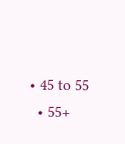• 45 to 55
  • 55+